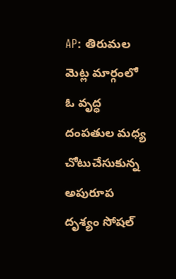AP: తిరుమల మెట్ల మార్గంలో ఓ వృద్ధ దంపతుల మధ్య చోటుచేసుకున్న అపురూప దృశ్యం సోషల్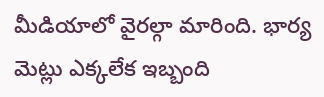మీడియాలో వైరల్గా మారింది. భార్య మెట్లు ఎక్కలేక ఇబ్బంది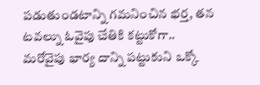పడుతుండటాన్ని గమనించిన భర్త, తన టవల్ను ఓవైపు చేతికి కట్టుకోగా.. మరోవైపు భార్య దాన్ని పట్టుకుని ఒక్కో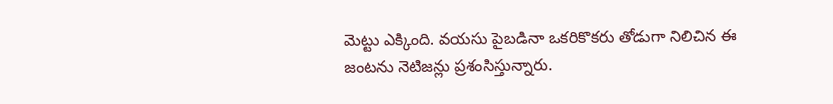మెట్టు ఎక్కింది. వయసు పైబడినా ఒకరికొకరు తోడుగా నిలిచిన ఈ జంటను నెటిజన్లు ప్రశంసిస్తున్నారు.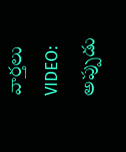వార్తలు
VIDEO: అప్పుడు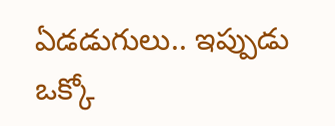ఏడడుగులు.. ఇప్పుడు ఒక్కో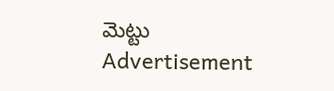మెట్టు
Advertisement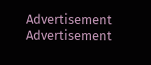Advertisement
Advertisement